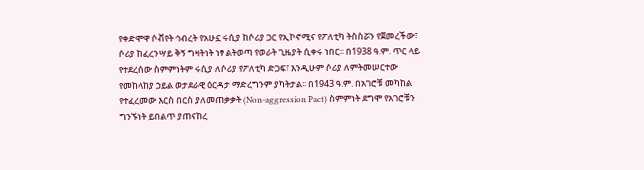የቀድሞዋ ሶቭየት ኅብረት የአሁኗ ሩሲያ ከሶሪያ ጋር የኢኮኖሚና የፖለቲካ ትስስሯን የጀመረችው፣ ሶሪያ ከፈረንሣይ ቅኝ ግዛትነት ነፃ ልትወጣ የወራት ጊዜያት ሲቀሩ ነበር፡፡ በ1938 ዓ.ም. ጥር ላይ የተደረሰው ስምምነትም ሩሲያ ለሶሪያ የፖለቲካ ድጋፍ፣ እንዲሁም ሶሪያ ለምትመሠርተው የመከላከያ ኃይል ወታደራዊ ዕርዳታ ማድረግንም ያካትታል፡፡ በ1943 ዓ.ም. በአገሮቹ መካከል የተፈረመው እርስ በርስ ያለመጠቃቃት (Non-aggression Pact) ስምምነት ደግሞ የአገሮቹን ግንኙነት ይበልጥ ያጠናከረ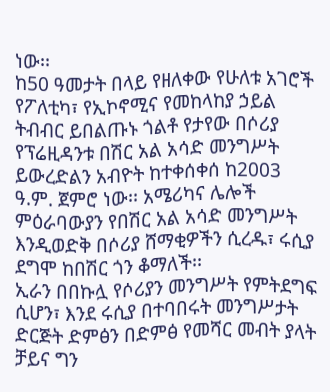ነው፡፡
ከ50 ዓመታት በላይ የዘለቀው የሁለቱ አገሮች የፖለቲካ፣ የኢኮኖሚና የመከላከያ ኃይል ትብብር ይበልጡኑ ጎልቶ የታየው በሶሪያ የፕሬዚዳንቱ በሽር አል አሳድ መንግሥት ይውረድልን አብዮት ከተቀሰቀሰ ከ2003 ዓ.ም. ጀምሮ ነው፡፡ አሜሪካና ሌሎች ምዕራባውያን የበሽር አል አሳድ መንግሥት እንዲወድቅ በሶሪያ ሸማቂዎችን ሲረዱ፣ ሩሲያ ደግሞ ከበሽር ጎን ቆማለች፡፡
ኢራን በበኩሏ የሶሪያን መንግሥት የምትደግፍ ሲሆን፣ እንደ ሩሲያ በተባበሩት መንግሥታት ድርጅት ድምፅን በድምፅ የመሻር መብት ያላት ቻይና ግን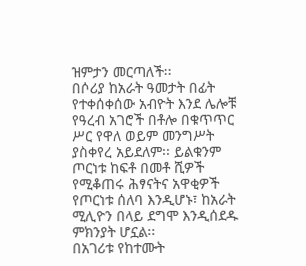ዝምታን መርጣለች፡፡
በሶሪያ ከአራት ዓመታት በፊት የተቀሰቀሰው አብዮት እንደ ሌሎቹ የዓረብ አገሮች በቶሎ በቁጥጥር ሥር የዋለ ወይም መንግሥት ያስቀየረ አይደለም፡፡ ይልቁንም ጦርነቱ ከፍቶ በመቶ ሺዎች የሚቆጠሩ ሕፃናትና አዋቂዎች የጦርነቱ ሰለባ እንዲሆኑ፣ ከአራት ሚሊዮን በላይ ደግሞ እንዲሰደዱ ምክንያት ሆኗል፡፡
በአገሪቱ የከተሙት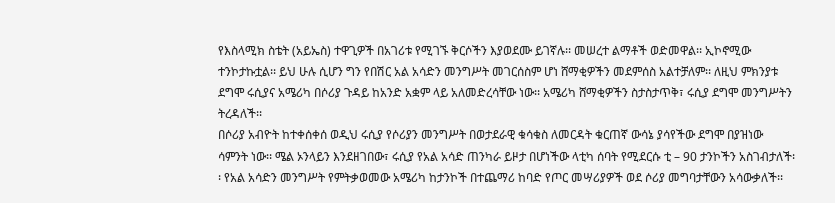የእስላሚክ ስቴት (አይኤስ) ተዋጊዎች በአገሪቱ የሚገኙ ቅርሶችን እያወደሙ ይገኛሉ፡፡ መሠረተ ልማቶች ወድመዋል፡፡ ኢኮኖሚው ተንኮታኩቷል፡፡ ይህ ሁሉ ሲሆን ግን የበሽር አል አሳድን መንግሥት መገርሰስም ሆነ ሸማቂዎችን መደምሰስ አልተቻለም፡፡ ለዚህ ምክንያቱ ደግሞ ሩሲያና አሜሪካ በሶሪያ ጉዳይ ከአንድ አቋም ላይ አለመድረሳቸው ነው፡፡ አሜሪካ ሸማቂዎችን ስታስታጥቅ፣ ሩሲያ ደግሞ መንግሥትን ትረዳለች፡፡
በሶሪያ አብዮት ከተቀሰቀሰ ወዲህ ሩሲያ የሶሪያን መንግሥት በወታደራዊ ቁሳቁስ ለመርዳት ቁርጠኛ ውሳኔ ያሳየችው ደግሞ በያዝነው ሳምንት ነው፡፡ ሜል ኦንላይን እንደዘገበው፣ ሩሲያ የአል አሳድ ጠንካራ ይዞታ በሆነችው ላቲካ ሰባት የሚደርሱ ቲ – 90 ታንኮችን አስገብታለች፡፡ የአል አሳድን መንግሥት የምትቃወመው አሜሪካ ከታንኮች በተጨማሪ ከባድ የጦር መሣሪያዎች ወደ ሶሪያ መግባታቸውን አሳውቃለች፡፡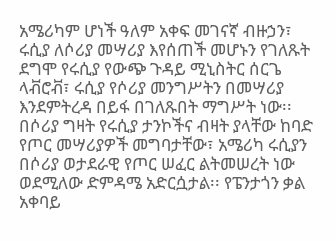አሜሪካም ሆነች ዓለም አቀፍ መገናኛ ብዙኃን፣ ሩሲያ ለሶሪያ መሣሪያ እየሰጠች መሆኑን የገለጹት ደግሞ የሩሲያ የውጭ ጉዳይ ሚኒስትር ሰርጌ ላቭሮቭ፣ ሩሲያ የሶሪያ መንግሥትን በመሣሪያ እንደምትረዳ በይፋ በገለጹበት ማግሥት ነው፡፡
በሶሪያ ግዛት የሩሲያ ታንኮችና ብዛት ያላቸው ከባድ የጦር መሣሪያዎች መግባታቸው፣ አሜሪካ ሩሲያን በሶሪያ ወታደራዊ የጦር ሠፈር ልትመሠረት ነው ወደሚለው ድምዳሜ አድርሷታል፡፡ የፔንታጎን ቃል አቀባይ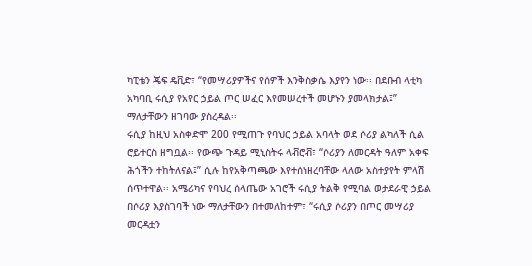ካፒቴን ጄፍ ዴቪድ፣ “የመሣሪያዎችና የሰዎች እንቅስቃሴ እያየን ነው፡፡ በደቡብ ላቲካ አካባቢ ሩሲያ የአየር ኃይል ጦር ሠፈር እየመሠረተች መሆኑን ያመላክታል፤” ማለታቸውን ዘገባው ያስረዳል፡፡
ሩሲያ ከዚህ አስቀድሞ 200 የሚጠጉ የባህር ኃይል አባላት ወደ ሶሪያ ልካለች ሲል ሮይተርስ ዘግቧል፡፡ የውጭ ጉዳይ ሚኒስትሩ ላቭሮቭ፣ “ሶሪያን ለመርዳት ዓለም አቀፍ ሕጎችን ተከትለናል፤” ሲሉ ከየአቅጣጫው እየተሰነዘረባቸው ላለው አስተያየት ምላሽ ሰጥተዋል፡፡ አሜሪካና የባህረ ሰላጤው አገሮች ሩሲያ ትልቅ የሚባል ወታደራዊ ኃይል በሶሪያ እያስገባች ነው ማለታቸውን በተመለከተም፣ “ሩሲያ ሶሪያን በጦር መሣሪያ መርዳቷን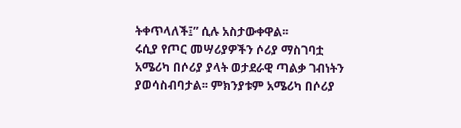ትቀጥላለች፤” ሲሉ አስታውቀዋል፡፡
ሩሲያ የጦር መሣሪያዎችን ሶሪያ ማስገባቷ አሜሪካ በሶሪያ ያላት ወታደራዊ ጣልቃ ገብነትን ያወሳስብባታል፡፡ ምክንያቱም አሜሪካ በሶሪያ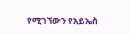የሚገኘውን የአይኤስ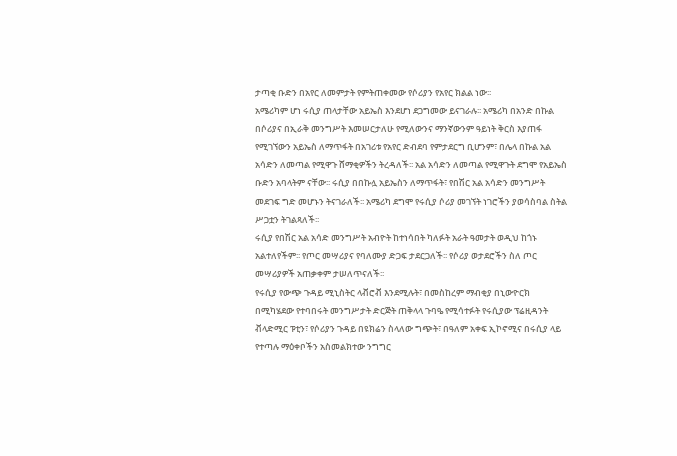ታጣቂ ቡድን በአየር ለመምታት የምትጠቀመው የሶሪያን የአየር ክልል ነው፡፡
አሜሪካም ሆነ ሩሲያ ጠላታቸው አይኤስ እንደሆነ ደጋግመው ይናገራሉ፡፡ አሜሪካ በአንድ በኩል በሶሪያና በኢራቅ መንግሥት እመሠርታለሁ የሚለውንና ማንኛውንም ዓይነት ቅርስ እያጠፋ የሚገኘውን አይኤስ ለማጥፋት በአገሪቱ የአየር ድብደባ የምታደርግ ቢሆንም፣ በሌላ በኩል አል አሳድን ለመጣል የሚዋጉ ሸማቂዎችን ትረዳለች፡፡ አል አሳድን ለመጣል የሚዋጉት ደግሞ የአይኤስ ቡድን አባላትም ናቸው፡፡ ሩሲያ በበኩሏ አይኤስን ለማጥፋት፣ የበሽር አል አሳድን መንግሥት መደገፍ ግድ መሆኑን ትናገራለች፡፡ አሜሪካ ደግሞ የሩሲያ ሶሪያ መገኘት ነገሮችን ያወሳስባል ስትል ሥጋቷን ትገልጻለች፡፡
ሩሲያ የበሽር አል አሳድ መንግሥት አብዮት ከተነሳበት ካለፉት አራት ዓመታት ወዲህ ከጎኑ አልተለየችም፡፡ የጦር መሣሪያና የባለሙያ ድጋፍ ታደርጋለች፡፡ የሶሪያ ወታደሮችን ስለ ጦር መሣሪያዎች አጠቃቀም ታሠለጥናለች፡፡
የሩሲያ የውጭ ጉዳይ ሚኒስትር ላቭሮቭ እንደሚሉት፣ በመስከረም ማብቂያ በኒውዮርክ በሚካሄደው የተባበሩት መንግሥታት ድርጅት ጠቅላላ ጉባዔ የሚሳተፉት የሩሲያው ፕሬዚዳንት ቭላድሚር ፑቲን፣ የሶሪያን ጉዳይ በዩክሬን ስላለው ግጭት፣ በዓለም አቀፍ ኢኮኖሚና በሩሲያ ላይ የተጣሉ ማዕቀቦችን አስመልክተው ንግግር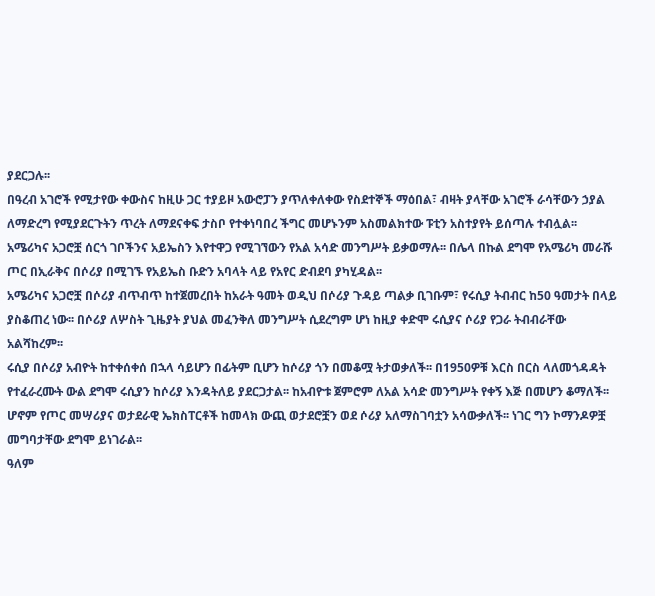ያደርጋሉ፡፡
በዓረብ አገሮች የሚታየው ቀውስና ከዚሁ ጋር ተያይዞ አውሮፓን ያጥለቀለቀው የስደተኞች ማዕበል፣ ብዛት ያላቸው አገሮች ራሳቸውን ኃያል ለማድረግ የሚያደርጉትን ጥረት ለማደናቀፍ ታስቦ የተቀነባበረ ችግር መሆኑንም አስመልክተው ፑቲን አስተያየት ይሰጣሉ ተብሏል፡፡
አሜሪካና አጋሮቿ ሰርጎ ገቦችንና አይኤስን እየተዋጋ የሚገኘውን የአል አሳድ መንግሥት ይቃወማሉ፡፡ በሌላ በኩል ደግሞ የአሜሪካ መራሹ ጦር በኢራቅና በሶሪያ በሚገኙ የአይኤስ ቡድን አባላት ላይ የአየር ድብደባ ያካሂዳል፡፡
አሜሪካና አጋሮቿ በሶሪያ ብጥብጥ ከተጀመረበት ከአራት ዓመት ወዲህ በሶሪያ ጉዳይ ጣልቃ ቢገቡም፣ የሩሲያ ትብብር ከ50 ዓመታት በላይ ያስቆጠረ ነው፡፡ በሶሪያ ለሦስት ጊዜያት ያህል መፈንቅለ መንግሥት ሲደረግም ሆነ ከዚያ ቀድሞ ሩሲያና ሶሪያ የጋራ ትብብራቸው አልሻከረም፡፡
ሩሲያ በሶሪያ አብዮት ከተቀሰቀሰ በኋላ ሳይሆን በፊትም ቢሆን ከሶሪያ ጎን በመቆሟ ትታወቃለች፡፡ በ1950ዎቹ እርስ በርስ ላለመጎዳዳት የተፈራረሙት ውል ደግሞ ሩሲያን ከሶሪያ እንዳትለይ ያደርጋታል፡፡ ከአብዮቱ ጀምሮም ለአል አሳድ መንግሥት የቀኝ እጅ በመሆን ቆማለች፡፡ ሆኖም የጦር መሣሪያና ወታደራዊ ኤክስፐርቶች ከመላክ ውጪ ወታደሮቿን ወደ ሶሪያ አለማስገባቷን አሳውቃለች፡፡ ነገር ግን ኮማንዶዎቿ መግባታቸው ደግሞ ይነገራል፡፡
ዓለም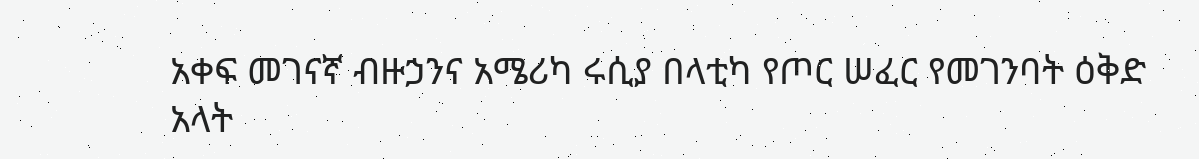አቀፍ መገናኛ ብዙኃንና አሜሪካ ሩሲያ በላቲካ የጦር ሠፈር የመገንባት ዕቅድ አላት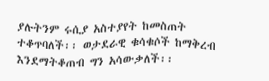ያሉትንም ሩሲያ አስተያየት ከመስጠት ተቆጥባለች፡፡ ወታደራዊ ቁሳቁሶች ከማቅረብ እንደማትቆጠብ ግን አሳውቃለች፡፡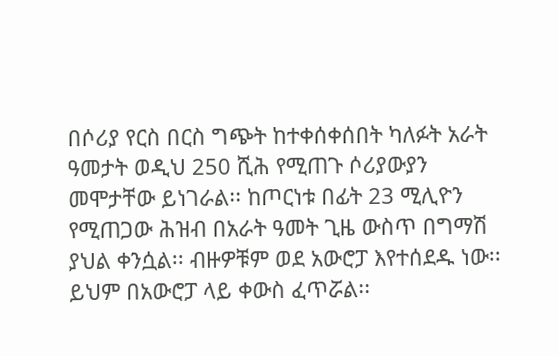በሶሪያ የርስ በርስ ግጭት ከተቀሰቀሰበት ካለፉት አራት ዓመታት ወዲህ 250 ሺሕ የሚጠጉ ሶሪያውያን መሞታቸው ይነገራል፡፡ ከጦርነቱ በፊት 23 ሚሊዮን የሚጠጋው ሕዝብ በአራት ዓመት ጊዜ ውስጥ በግማሽ ያህል ቀንሷል፡፡ ብዙዎቹም ወደ አውሮፓ እየተሰደዱ ነው፡፡ ይህም በአውሮፓ ላይ ቀውስ ፈጥሯል፡፡